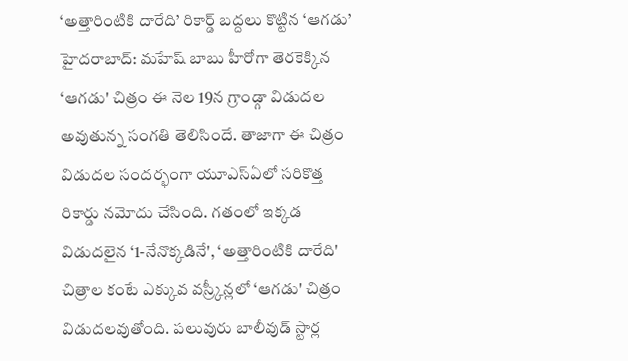‘అత్తారింటికి దారేది’ రికార్డ్ బద్దలు కొట్టిన ‘ఆగడు’
హైదరాబాద్: మహేష్ బాబు హీరోగా తెరకెక్కిన ‘ఆగడు' చిత్రం ఈ నెల 19న గ్రాండ్గా విడుదల అవుతున్న సంగతి తెలిసిందే. తాజాగా ఈ చిత్రం విడుదల సందర్భంగా యూఎస్ఏలో సరికొత్త రికార్డు నమోదు చేసింది. గతంలో ఇక్కడ విడుదలైన ‘1-నేనొక్కడినే', ‘అత్తారింటికి దారేది' చిత్రాల కంటే ఎక్కువ వస్ర్కీన్లలో ‘ఆగడు' చిత్రం విడుదలవుతోంది. పలువురు బాలీవుడ్ స్టార్ల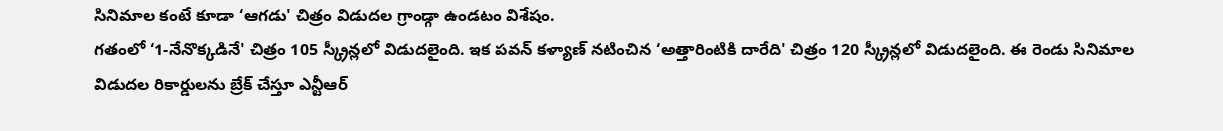సినిమాల కంటే కూడా ‘ఆగడు' చిత్రం విడుదల గ్రాండ్గా ఉండటం విశేషం.
గతంలో ‘1-నేనొక్కడినే' చిత్రం 105 స్క్రీన్లలో విడుదలైంది. ఇక పవన్ కళ్యాణ్ నటించిన ‘అత్తారింటికి దారేది' చిత్రం 120 స్క్రీన్లలో విడుదలైంది. ఈ రెండు సినిమాల విడుదల రికార్డులను బ్రేక్ చేస్తూ ఎన్టీఆర్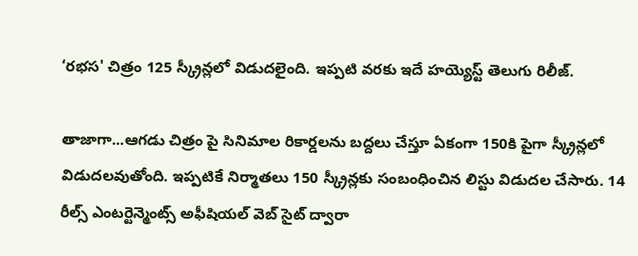‘రభస' చిత్రం 125 స్క్రీన్లలో విడుదలైంది. ఇప్పటి వరకు ఇదే హయ్యెస్ట్ తెలుగు రిలీజ్.

తాజాగా...ఆగడు చిత్రం పై సినిమాల రికార్డలను బద్దలు చేస్తూ ఏకంగా 150కి పైగా స్క్రీన్లలో విడుదలవుతోంది. ఇప్పటికే నిర్మాతలు 150 స్క్రీన్లకు సంబంధించిన లిస్టు విడుదల చేసారు. 14 రీల్స్ ఎంటర్టెన్మెంట్స్ అఫీషియల్ వెబ్ సైట్ ద్వారా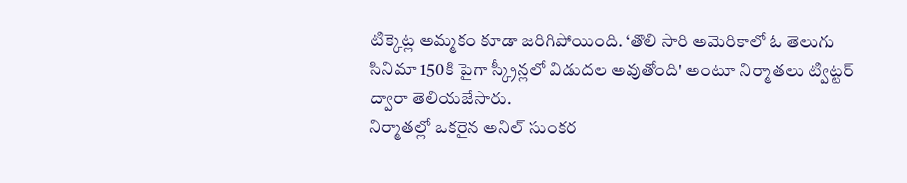టిక్కెట్ల అమ్మకం కూడా జరిగిపోయింది. ‘తొలి సారి అమెరికాలో ఓ తెలుగు సినిమా 150కి పైగా స్క్రీన్లలో విడుదల అవుతోంది' అంటూ నిర్మాతలు ట్విట్టర్ ద్వారా తెలియజేసారు.
నిర్మాతల్లో ఒకరైన అనిల్ సుంకర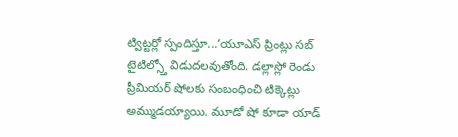ట్విట్టర్లో స్పందిస్తూ...‘యూఎస్ ప్రింట్లు సబ్ టైటిల్స్తో విడుదలవుతోంది. డల్లాస్లో రెండు ప్రీమియర్ షోలకు సంబంధించి టిక్కెట్లు అమ్ముడయ్యాయి. మూడో షో కూడా యాడ్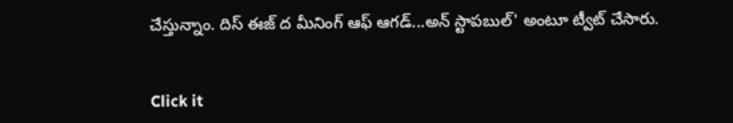చేస్తున్నాం. దిస్ ఈజ్ ద మీనింగ్ ఆఫ్ ఆగడ్...అన్ స్టాపబుల్' అంటూ ట్వీట్ చేసారు.


Click it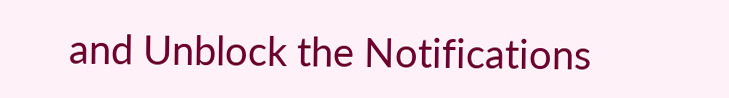and Unblock the Notifications